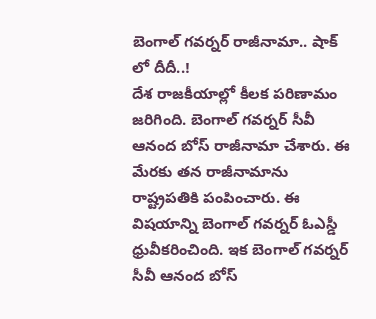బెంగాల్ గవర్నర్ రాజీనామా.. షాక్ లో దీదీ..!
దేశ రాజకీయాల్లో కీలక పరిణామం జరిగింది. బెంగాల్ గవర్నర్ సీవీ ఆనంద బోస్ రాజీనామా చేశారు. ఈ మేరకు తన రాజీనామాను రాష్ట్రపతికి పంపించారు. ఈ విషయాన్ని బెంగాల్ గవర్నర్ ఓఎస్డీ ధ్రువీకరించింది. ఇక బెంగాల్ గవర్నర్ సీవీ ఆనంద బోస్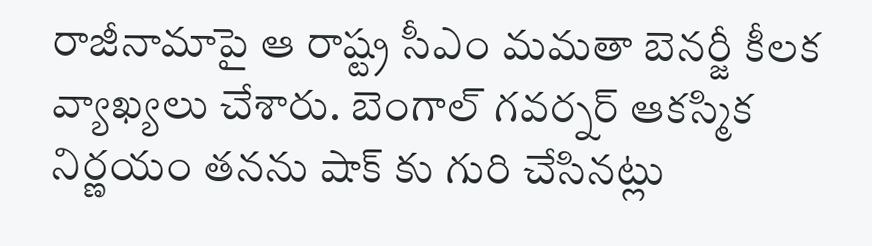రాజీనామాపై ఆ రాష్ట్ర సీఎం మమతా బెనర్జీ కీలక వ్యాఖ్యలు చేశారు. బెంగాల్ గవర్నర్ ఆకస్మిక నిర్ణయం తనను షాక్ కు గురి చేసినట్లు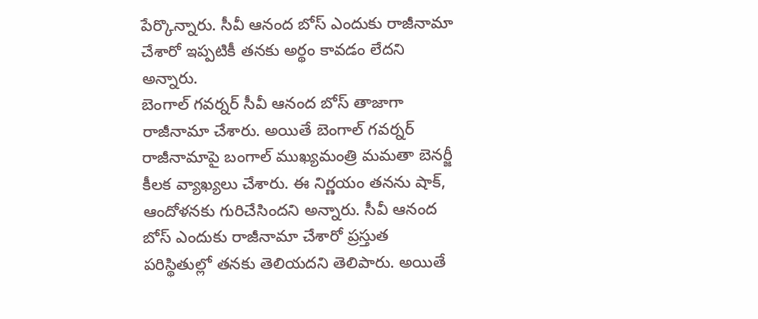పేర్కొన్నారు. సీవీ ఆనంద బోస్ ఎందుకు రాజీనామా చేశారో ఇప్పటికీ తనకు అర్థం కావడం లేదని అన్నారు.
బెంగాల్ గవర్నర్ సీవీ ఆనంద బోస్ తాజాగా రాజీనామా చేశారు. అయితే బెంగాల్ గవర్నర్ రాజీనామాపై బంగాల్ ముఖ్యమంత్రి మమతా బెనర్జీ కీలక వ్యాఖ్యలు చేశారు. ఈ నిర్ణయం తనను షాక్, ఆందోళనకు గురిచేసిందని అన్నారు. సీవీ ఆనంద బోస్ ఎందుకు రాజీనామా చేశారో ప్రస్తుత పరిస్థితుల్లో తనకు తెలియదని తెలిపారు. అయితే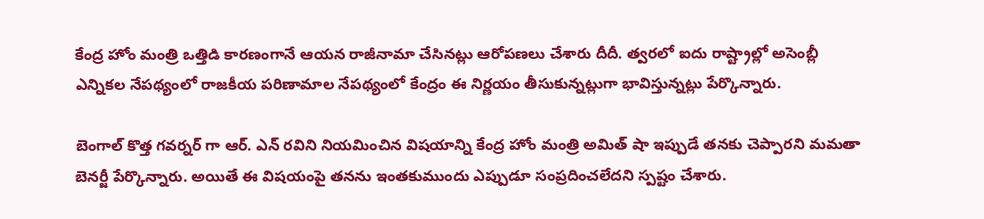కేంద్ర హోం మంత్రి ఒత్తిడి కారణంగానే ఆయన రాజీనామా చేసినట్లు ఆరోపణలు చేశారు దీదీ. త్వరలో ఐదు రాష్ట్రాల్లో అసెంబ్లీ ఎన్నికల నేపథ్యంలో రాజకీయ పరిణామాల నేపథ్యంలో కేంద్రం ఈ నిర్ణయం తీసుకున్నట్లుగా భావిస్తున్నట్లు పేర్కొన్నారు.

బెంగాల్ కొత్త గవర్నర్ గా ఆర్. ఎన్ రవిని నియమించిన విషయాన్ని కేంద్ర హోం మంత్రి అమిత్ షా ఇప్పుడే తనకు చెప్పారని మమతా బెనర్జీ పేర్కొన్నారు. అయితే ఈ విషయంపై తనను ఇంతకుముందు ఎప్పుడూ సంప్రదించలేదని స్పష్టం చేశారు.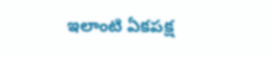ఇలాంటి ఏకపక్ష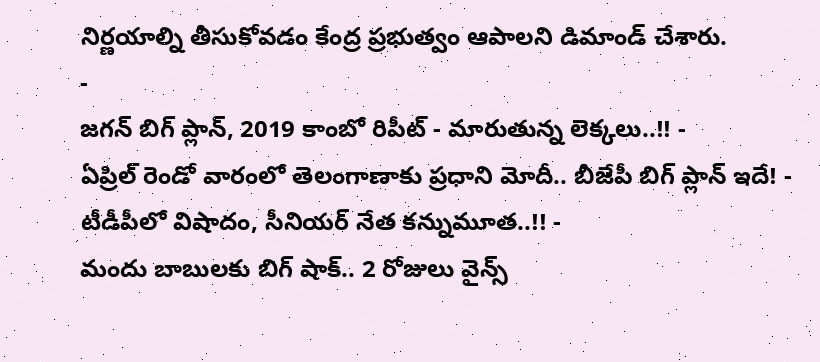నిర్ణయాల్ని తీసుకోవడం కేంద్ర ప్రభుత్వం ఆపాలని డిమాండ్ చేశారు.
-
జగన్ బిగ్ ప్లాన్, 2019 కాంబో రిపీట్ - మారుతున్న లెక్కలు..!! -
ఏప్రిల్ రెండో వారంలో తెలంగాణాకు ప్రధాని మోదీ.. బీజేపీ బిగ్ ప్లాన్ ఇదే! -
టీడీపీలో విషాదం, సీనియర్ నేత కన్నుమూత..!! -
మందు బాబులకు బిగ్ షాక్.. 2 రోజులు వైన్స్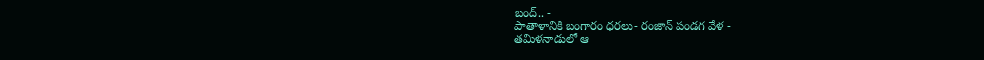బంద్.. -
పాతాళానికి బంగారం ధరలు- రంజాన్ పండగ వేళ -
తమిళనాడులో ఆ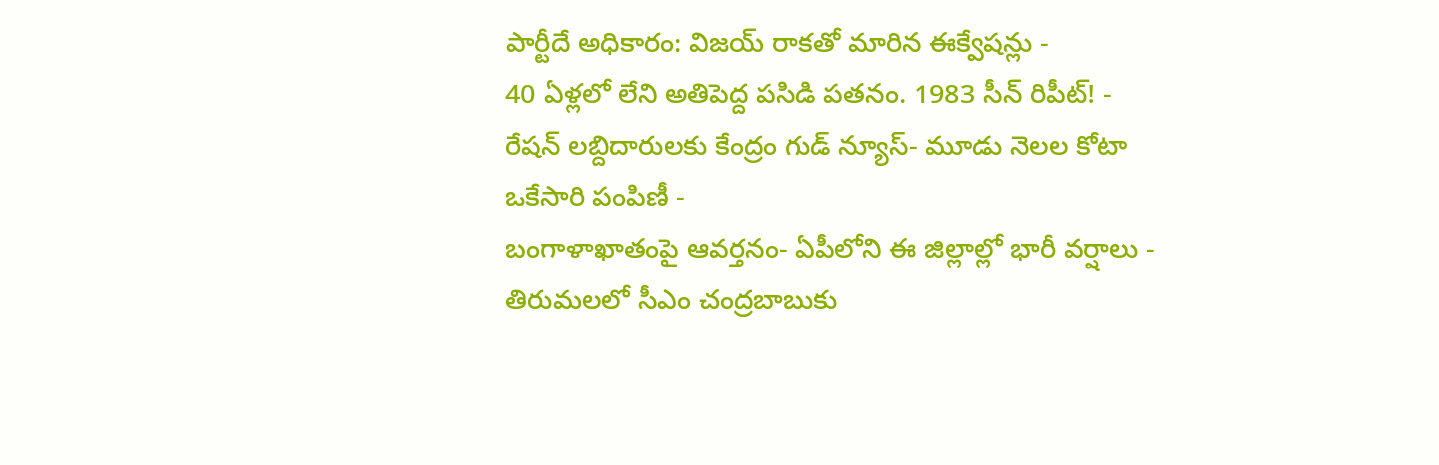పార్టీదే అధికారం: విజయ్ రాకతో మారిన ఈక్వేషన్లు -
40 ఏళ్లలో లేని అతిపెద్ద పసిడి పతనం. 1983 సీన్ రిపీట్! -
రేషన్ లబ్దిదారులకు కేంద్రం గుడ్ న్యూస్- మూడు నెలల కోటా ఒకేసారి పంపిణీ -
బంగాళాఖాతంపై ఆవర్తనం- ఏపీలోని ఈ జిల్లాల్లో భారీ వర్షాలు -
తిరుమలలో సీఎం చంద్రబాబుకు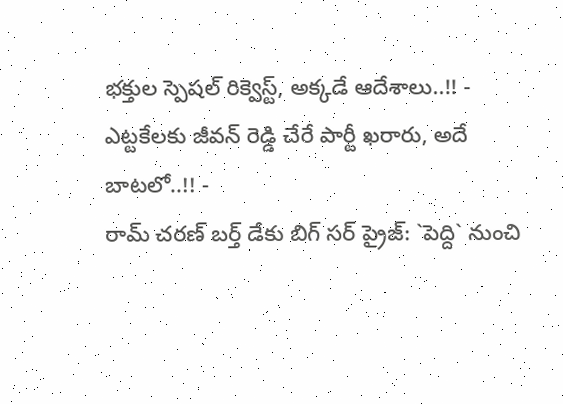భక్తుల స్పెషల్ రిక్వెస్ట్, అక్కడే ఆదేశాలు..!! -
ఎట్టకేలకు జీవన్ రెడ్డి చేరే పార్టీ ఖరారు, అదే బాటలో..!! -
రామ్ చరణ్ బర్త్ డేకు బిగ్ సర్ ప్రైజ్: `పెద్ది` నుంచి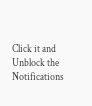Click it and Unblock the Notifications